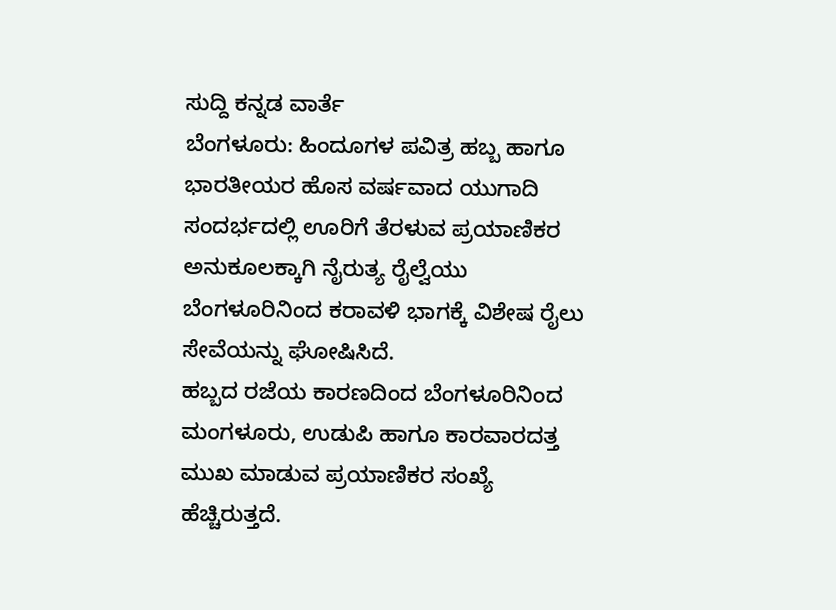ಸುದ್ದಿ ಕನ್ನಡ ವಾರ್ತೆ
ಬೆಂಗಳೂರು: ಹಿಂದೂಗಳ ಪವಿತ್ರ ಹಬ್ಬ ಹಾಗೂ ಭಾರತೀಯರ ಹೊಸ ವರ್ಷವಾದ ಯುಗಾದಿ ಸಂದರ್ಭದಲ್ಲಿ ಊರಿಗೆ ತೆರಳುವ ಪ್ರಯಾಣಿಕರ ಅನುಕೂಲಕ್ಕಾಗಿ ನೈರುತ್ಯ ರೈಲ್ವೆಯು ಬೆಂಗಳೂರಿನಿಂದ ಕರಾವಳಿ ಭಾಗಕ್ಕೆ ವಿಶೇಷ ರೈಲು ಸೇವೆಯನ್ನು ಘೋಷಿಸಿದೆ.
ಹಬ್ಬದ ರಜೆಯ ಕಾರಣದಿಂದ ಬೆಂಗಳೂರಿನಿಂದ ಮಂಗಳೂರು, ಉಡುಪಿ ಹಾಗೂ ಕಾರವಾರದತ್ತ ಮುಖ ಮಾಡುವ ಪ್ರಯಾಣಿಕರ ಸಂಖ್ಯೆ ಹೆಚ್ಚಿರುತ್ತದೆ.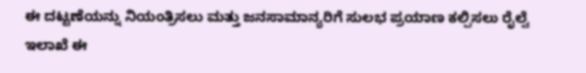ಈ ದಟ್ಟಣೆಯನ್ನು ನಿಯಂತ್ರಿಸಲು ಮತ್ತು ಜನಸಾಮಾನ್ಯರಿಗೆ ಸುಲಭ ಪ್ರಯಾಣ ಕಲ್ಪಿಸಲು ರೈಲ್ವೆ ಇಲಾಖೆ ಈ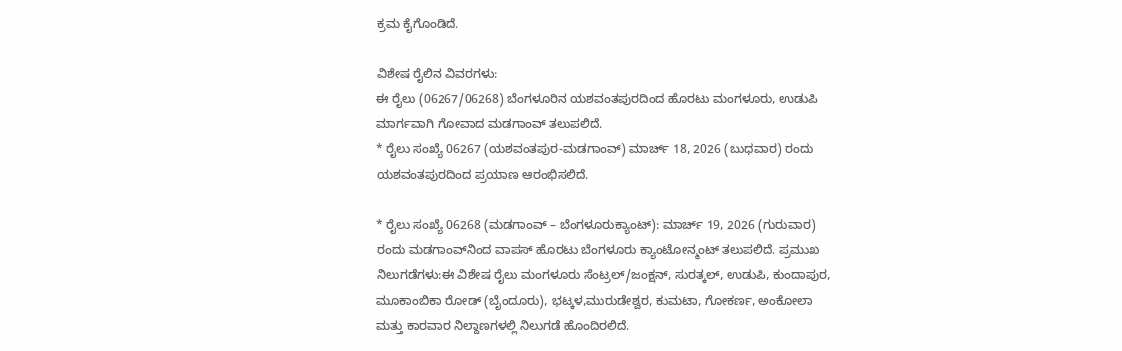ಕ್ರಮ ಕೈಗೊಂಡಿದೆ.

ವಿಶೇಷ ರೈಲಿನ ವಿವರಗಳು:
ಈ ರೈಲು (06267/06268) ಬೆಂಗಳೂರಿನ ಯಶವಂತಪುರದಿಂದ ಹೊರಟು ಮಂಗಳೂರು, ಉಡುಪಿ ಮಾರ್ಗವಾಗಿ ಗೋವಾದ ಮಡಗಾಂವ್ ತಲುಪಲಿದೆ.
* ರೈಲು ಸಂಖ್ಯೆ 06267 (ಯಶವಂತಪುರ-ಮಡಗಾಂವ್) ಮಾರ್ಚ್ 18, 2026 (ಬುಧವಾರ) ರಂದು ಯಶವಂತಪುರದಿಂದ ಪ್ರಯಾಣ ಆರಂಭಿಸಲಿದೆ.

* ರೈಲು ಸಂಖ್ಯೆ 06268 (ಮಡಗಾಂವ್ – ಬೆಂಗಳೂರುಕ್ಯಾಂಟ್): ಮಾರ್ಚ್ 19, 2026 (ಗುರುವಾರ) ರಂದು ಮಡಗಾಂವ್‌ನಿಂದ ವಾಪಸ್ ಹೊರಟು ಬೆಂಗಳೂರು ಕ್ಯಾಂಟೋನ್ಮಂಟ್ ತಲುಪಲಿದೆ. ಪ್ರಮುಖ ನಿಲುಗಡೆಗಳು:ಈ ವಿಶೇಷ ರೈಲು ಮಂಗಳೂರು ಸೆಂಟ್ರಲ್/ಜಂಕ್ಷನ್, ಸುರತ್ಕಲ್, ಉಡುಪಿ, ಕುಂದಾಪುರ, ಮೂಕಾಂಬಿಕಾ ರೋಡ್ (ಬೈಂದೂರು), ಭಟ್ಕಳ,ಮುರುಡೇಶ್ವರ, ಕುಮಟಾ, ಗೋಕರ್ಣ, ಅಂಕೋಲಾ ಮತ್ತು ಕಾರವಾರ ನಿಲ್ದಾಣಗಳಲ್ಲಿ ನಿಲುಗಡೆ ಹೊಂದಿರಲಿದೆ.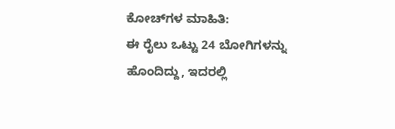ಕೋಚ್‌ಗಳ ಮಾಹಿತಿ:
ಈ ರೈಲು ಒಟ್ಟು 24 ಬೋಗಿಗಳನ್ನು ಹೊಂದಿದ್ದು, ಇದರಲ್ಲಿ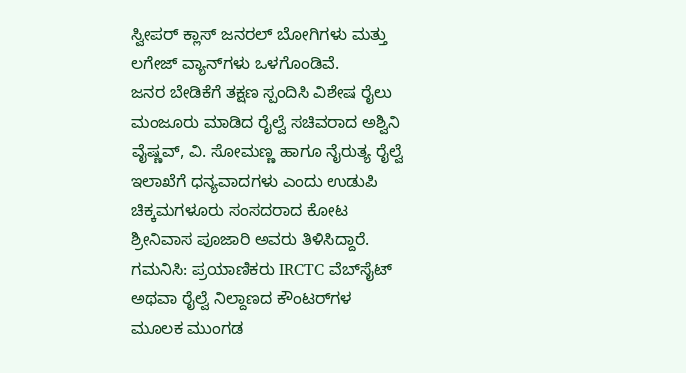ಸ್ವೀಪರ್ ಕ್ಲಾಸ್ ಜನರಲ್ ಬೋಗಿಗಳು ಮತ್ತು ಲಗೇಜ್ ವ್ಯಾನ್‌ಗಳು ಒಳಗೊಂಡಿವೆ.
ಜನರ ಬೇಡಿಕೆಗೆ ತಕ್ಷಣ ಸ್ಪಂದಿಸಿ ವಿಶೇಷ ರೈಲು ಮಂಜೂರು ಮಾಡಿದ ರೈಲ್ವೆ ಸಚಿವರಾದ ಅಶ್ವಿನಿ ವೈಷ್ಣವ್, ವಿ. ಸೋಮಣ್ಣ ಹಾಗೂ ನೈರುತ್ಯ ರೈಲ್ವೆ ಇಲಾಖೆಗೆ ಧನ್ಯವಾದಗಳು ಎಂದು ಉಡುಪಿ ಚಿಕ್ಕಮಗಳೂರು ಸಂಸದರಾದ ಕೋಟ ಶ್ರೀನಿವಾಸ ಪೂಜಾರಿ ಅವರು ತಿಳಿಸಿದ್ದಾರೆ.
ಗಮನಿಸಿ: ಪ್ರಯಾಣಿಕರು IRCTC ವೆಬ್‌ಸೈಟ್ ಅಥವಾ ರೈಲ್ವೆ ನಿಲ್ದಾಣದ ಕೌಂಟರ್‌ಗಳ ಮೂಲಕ ಮುಂಗಡ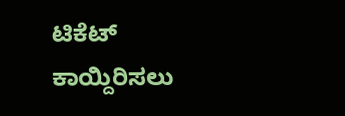ಟಿಕೆಟ್ ಕಾಯ್ದಿರಿಸಲು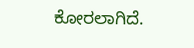ಕೋರಲಾಗಿದೆ.